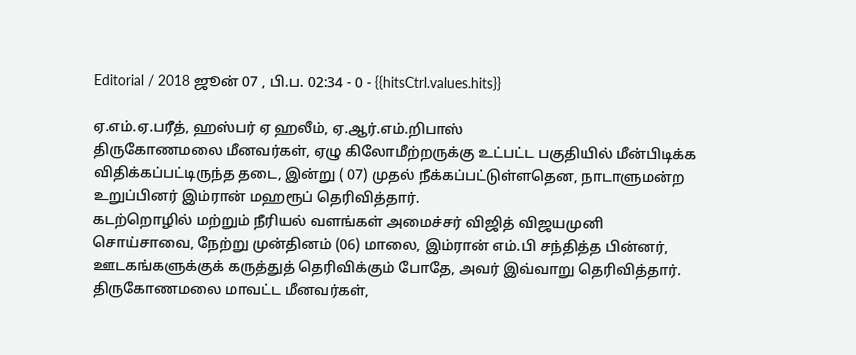Editorial / 2018 ஜூன் 07 , பி.ப. 02:34 - 0 - {{hitsCtrl.values.hits}}

ஏ.எம்.ஏ.பரீத், ஹஸ்பர் ஏ ஹலீம், ஏ.ஆர்.எம்.றிபாஸ்
திருகோணமலை மீனவர்கள், ஏழு கிலோமீற்றருக்கு உட்பட்ட பகுதியில் மீன்பிடிக்க விதிக்கப்பட்டிருந்த தடை, இன்று ( 07) முதல் நீக்கப்பட்டுள்ளதென, நாடாளுமன்ற உறுப்பினர் இம்ரான் மஹரூப் தெரிவித்தார்.
கடற்றொழில் மற்றும் நீரியல் வளங்கள் அமைச்சர் விஜித் விஜயமுனி சொய்சாவை, நேற்று முன்தினம் (06) மாலை, இம்ரான் எம்.பி சந்தித்த பின்னர், ஊடகங்களுக்குக் கருத்துத் தெரிவிக்கும் போதே, அவர் இவ்வாறு தெரிவித்தார்.
திருகோணமலை மாவட்ட மீனவர்கள்,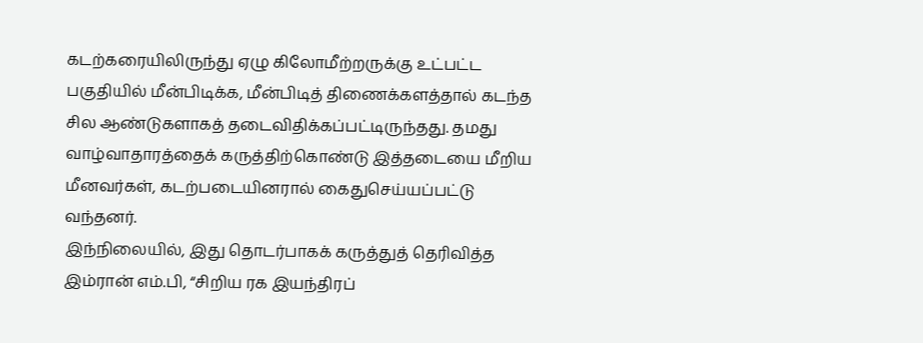கடற்கரையிலிருந்து ஏழு கிலோமீற்றருக்கு உட்பட்ட பகுதியில் மீன்பிடிக்க, மீன்பிடித் திணைக்களத்தால் கடந்த சில ஆண்டுகளாகத் தடைவிதிக்கப்பட்டிருந்தது. தமது வாழ்வாதாரத்தைக் கருத்திற்கொண்டு இத்தடையை மீறிய மீனவர்கள், கடற்படையினரால் கைதுசெய்யப்பட்டு வந்தனர்.
இந்நிலையில், இது தொடர்பாகக் கருத்துத் தெரிவித்த இம்ரான் எம்.பி, “சிறிய ரக இயந்திரப்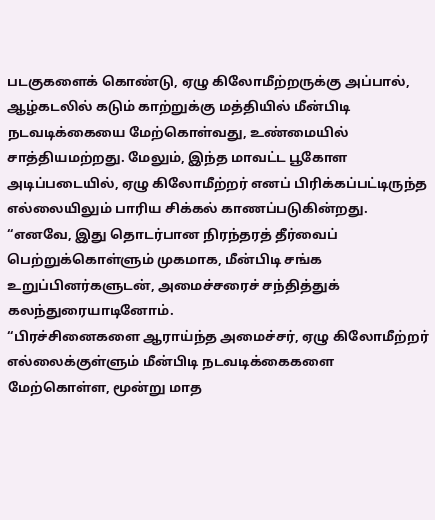படகுகளைக் கொண்டு, ஏழு கிலோமீற்றருக்கு அப்பால், ஆழ்கடலில் கடும் காற்றுக்கு மத்தியில் மீன்பிடி நடவடிக்கையை மேற்கொள்வது, உண்மையில் சாத்தியமற்றது. மேலும், இந்த மாவட்ட பூகோள அடிப்படையில், ஏழு கிலோமீற்றர் எனப் பிரிக்கப்பட்டிருந்த எல்லையிலும் பாரிய சிக்கல் காணப்படுகின்றது.
“எனவே, இது தொடர்பான நிரந்தரத் தீர்வைப் பெற்றுக்கொள்ளும் முகமாக, மீன்பிடி சங்க உறுப்பினர்களுடன், அமைச்சரைச் சந்தித்துக் கலந்துரையாடினோம்.
“பிரச்சினைகளை ஆராய்ந்த அமைச்சர், ஏழு கிலோமீற்றர் எல்லைக்குள்ளும் மீன்பிடி நடவடிக்கைகளை மேற்கொள்ள, மூன்று மாத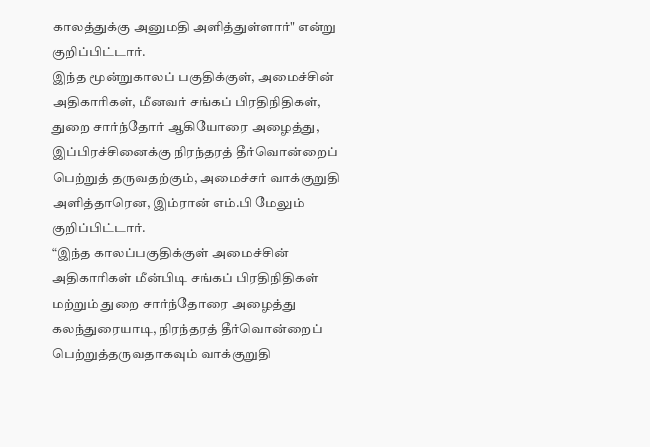காலத்துக்கு அனுமதி அளித்துள்ளார்" என்று குறிப்பிட்டார்.
இந்த மூன்றுகாலப் பகுதிக்குள், அமைச்சின் அதிகாரிகள், மீனவர் சங்கப் பிரதிநிதிகள், துறை சார்ந்தோர் ஆகியோரை அழைத்து, இப்பிரச்சினைக்கு நிரந்தரத் தீர்வொன்றைப் பெற்றுத் தருவதற்கும், அமைச்சர் வாக்குறுதி அளித்தாரென, இம்ரான் எம்.பி மேலும் குறிப்பிட்டார்.
“இந்த காலப்பகுதிக்குள் அமைச்சின் அதிகாரிகள் மீன்பிடி சங்கப் பிரதிநிதிகள் மற்றும் துறை சார்ந்தோரை அழைத்து கலந்துரையாடி, நிரந்தரத் தீர்வொன்றைப் பெற்றுத்தருவதாகவும் வாக்குறுதி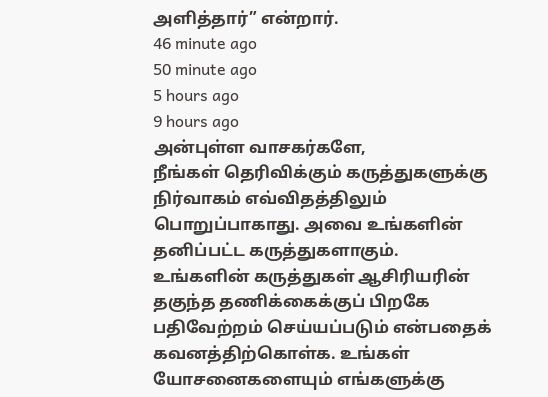அளித்தார்” என்றார்.
46 minute ago
50 minute ago
5 hours ago
9 hours ago
அன்புள்ள வாசகர்களே,
நீங்கள் தெரிவிக்கும் கருத்துகளுக்கு நிர்வாகம் எவ்விதத்திலும் பொறுப்பாகாது. அவை உங்களின் தனிப்பட்ட கருத்துகளாகும். உங்களின் கருத்துகள் ஆசிரியரின் தகுந்த தணிக்கைக்குப் பிறகே பதிவேற்றம் செய்யப்படும் என்பதைக் கவனத்திற்கொள்க. உங்கள் யோசனைகளையும் எங்களுக்கு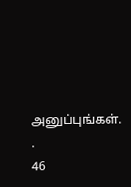அனுப்புங்கள். .
46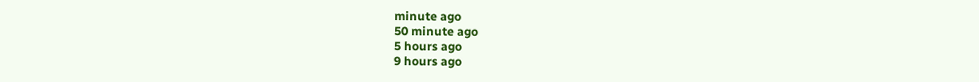minute ago
50 minute ago
5 hours ago
9 hours ago